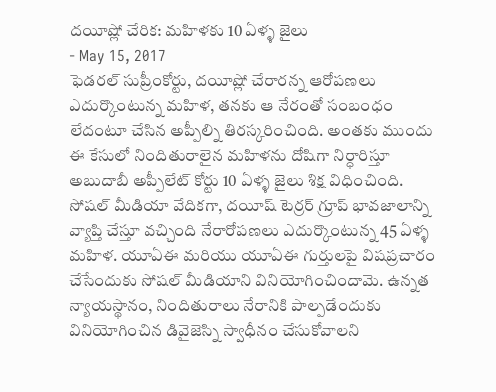దయీష్లో చేరిక: మహిళకు 10 ఏళ్ళ జైలు
- May 15, 2017
ఫెడరల్ సుప్రీంకోర్టు, దయీష్లో చేరారన్న ఆరోపణలు ఎదుర్కొంటున్న మహిళ, తనకు ఆ నేరంతో సంబంధం లేదంటూ చేసిన అప్పీల్ని తిరస్కరించింది. అంతకు ముందు ఈ కేసులో నిందితురాలైన మహిళను దోషిగా నిర్ధారిస్తూ అబుదాబీ అప్పీలేట్ కోర్టు 10 ఏళ్ళ జైలు శిక్ష విధించింది. సోషల్ మీడియా వేదికగా, దయీష్ టెర్రర్ గ్రూప్ భావజాలాన్ని వ్యాప్తి చేస్తూ వచ్చింది నేరారోపణలు ఎదుర్కొంటున్న 45 ఏళ్ళ మహిళ. యూఏఈ మరియు యూఏఈ గుర్తులపై విషప్రచారం చేసేందుకు సోషల్ మీడియాని వినియోగించిందామె. ఉన్నత న్యాయస్థానం, నిందితురాలు నేరానికి పాల్పడేందుకు వినియోగించిన డివైజెస్ని స్వాధీనం చేసుకోవాలని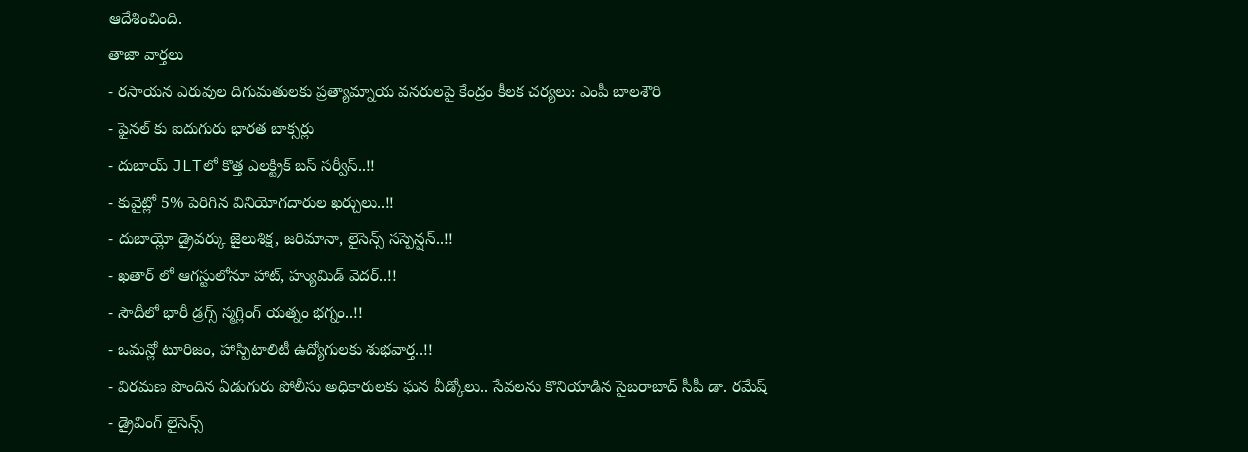ఆదేశించింది.
తాజా వార్తలు
- రసాయన ఎరువుల దిగుమతులకు ప్రత్యామ్నాయ వనరులపై కేంద్రం కీలక చర్యలు: ఎంపీ బాలశౌరి
- ఫైనల్ కు ఐదుగురు భారత బాక్సర్లు
- దుబాయ్ JLTలో కొత్త ఎలక్ట్రిక్ బస్ సర్వీస్..!!
- కువైట్లో 5% పెరిగిన వినియోగదారుల ఖర్చులు..!!
- దుబాయ్లో డ్రైవర్కు జైలుశిక్ష, జరిమానా, లైసెన్స్ సస్పెన్షన్..!!
- ఖతార్ లో ఆగస్టులోనూ హాట్, హ్యుమిడ్ వెదర్..!!
- సౌదీలో భారీ డ్రగ్స్ స్మగ్లింగ్ యత్నం భగ్నం..!!
- ఒమన్లో టూరిజం, హాస్పిటాలిటీ ఉద్యోగులకు శుభవార్త..!!
- విరమణ పొందిన ఏడుగురు పోలీసు అధికారులకు ఘన వీడ్కోలు.. సేవలను కొనియాడిన సైబరాబాద్ సీపీ డా. రమేష్
- డ్రైవింగ్ లైసెన్స్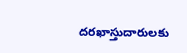దరఖాస్తుదారులకు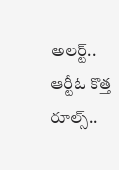అలర్ట్.. ఆర్టీఓ కొత్త రూల్స్..